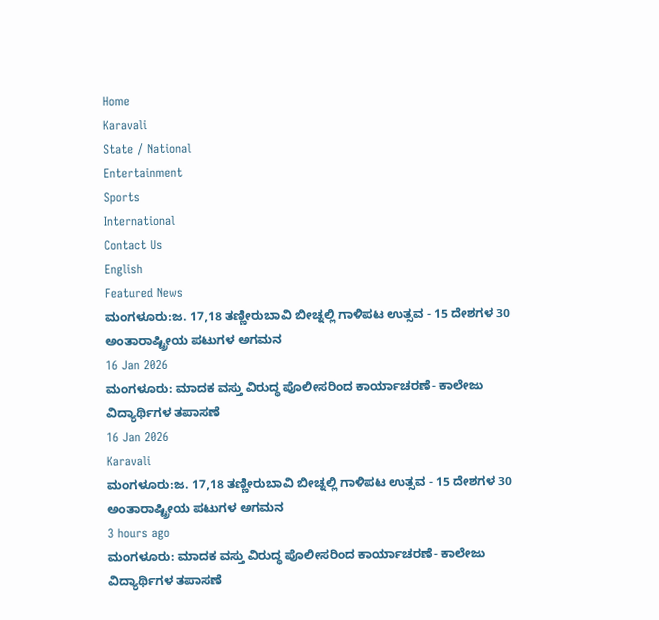Home
Karavali
State / National
Entertainment
Sports
International
Contact Us
English
Featured News
ಮಂಗಳೂರು:ಜ. 17,18 ತಣ್ಣೀರುಬಾವಿ ಬೀಚ್ನಲ್ಲಿ ಗಾಳಿಪಟ ಉತ್ಸವ - 15 ದೇಶಗಳ 30 ಅಂತಾರಾಷ್ಟ್ರೀಯ ಪಟುಗಳ ಅಗಮನ
16 Jan 2026
ಮಂಗಳೂರು: ಮಾದಕ ವಸ್ತು ವಿರುದ್ಧ ಪೊಲೀಸರಿಂದ ಕಾರ್ಯಾಚರಣೆ- ಕಾಲೇಜು ವಿದ್ಯಾರ್ಥಿಗಳ ತಪಾಸಣೆ
16 Jan 2026
Karavali
ಮಂಗಳೂರು:ಜ. 17,18 ತಣ್ಣೀರುಬಾವಿ ಬೀಚ್ನಲ್ಲಿ ಗಾಳಿಪಟ ಉತ್ಸವ - 15 ದೇಶಗಳ 30 ಅಂತಾರಾಷ್ಟ್ರೀಯ ಪಟುಗಳ ಅಗಮನ
3 hours ago
ಮಂಗಳೂರು: ಮಾದಕ ವಸ್ತು ವಿರುದ್ಧ ಪೊಲೀಸರಿಂದ ಕಾರ್ಯಾಚರಣೆ- ಕಾಲೇಜು ವಿದ್ಯಾರ್ಥಿಗಳ ತಪಾಸಣೆ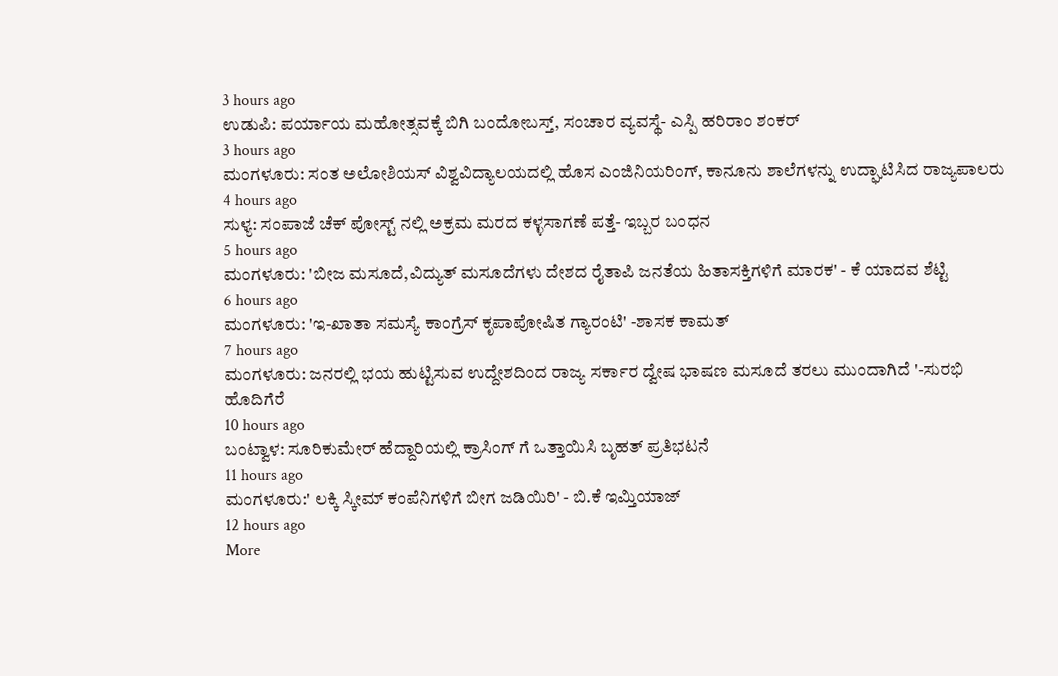3 hours ago
ಉಡುಪಿ: ಪರ್ಯಾಯ ಮಹೋತ್ಸವಕ್ಕೆ ಬಿಗಿ ಬಂದೋಬಸ್ತ್, ಸಂಚಾರ ವ್ಯವಸ್ಥೆ- ಎಸ್ಪಿ ಹರಿರಾಂ ಶಂಕರ್
3 hours ago
ಮಂಗಳೂರು: ಸಂತ ಅಲೋಶಿಯಸ್ ವಿಶ್ವವಿದ್ಯಾಲಯದಲ್ಲಿ ಹೊಸ ಎಂಜಿನಿಯರಿಂಗ್, ಕಾನೂನು ಶಾಲೆಗಳನ್ನು ಉದ್ಘಾಟಿಸಿದ ರಾಜ್ಯಪಾಲರು
4 hours ago
ಸುಳ್ಯ: ಸಂಪಾಜೆ ಚೆಕ್ ಪೋಸ್ಟ್ ನಲ್ಲಿ ಅಕ್ರಮ ಮರದ ಕಳ್ಳಸಾಗಣೆ ಪತ್ತೆ- ಇಬ್ಬರ ಬಂಧನ
5 hours ago
ಮಂಗಳೂರು: 'ಬೀಜ ಮಸೂದೆ,ವಿದ್ಯುತ್ ಮಸೂದೆಗಳು ದೇಶದ ರೈತಾಪಿ ಜನತೆಯ ಹಿತಾಸಕ್ತಿಗಳಿಗೆ ಮಾರಕ' - ಕೆ ಯಾದವ ಶೆಟ್ಟಿ
6 hours ago
ಮಂಗಳೂರು: 'ಇ-ಖಾತಾ ಸಮಸ್ಯೆ ಕಾಂಗ್ರೆಸ್ ಕೃಪಾಪೋಷಿತ ಗ್ಯಾರಂಟಿ' -ಶಾಸಕ ಕಾಮತ್
7 hours ago
ಮಂಗಳೂರು: ಜನರಲ್ಲಿ ಭಯ ಹುಟ್ಟಿಸುವ ಉದ್ದೇಶದಿಂದ ರಾಜ್ಯ ಸರ್ಕಾರ ದ್ವೇಷ ಭಾಷಣ ಮಸೂದೆ ತರಲು ಮುಂದಾಗಿದೆ '-ಸುರಭಿ ಹೊದಿಗೆರೆ
10 hours ago
ಬಂಟ್ವಾಳ: ಸೂರಿಕುಮೇರ್ ಹೆದ್ದಾರಿಯಲ್ಲಿ ಕ್ರಾಸಿಂಗ್ ಗೆ ಒತ್ತಾಯಿಸಿ ಬೃಹತ್ ಪ್ರತಿಭಟನೆ
11 hours ago
ಮಂಗಳೂರು:' ಲಕ್ಕಿ ಸ್ಕೀಮ್ ಕಂಪೆನಿಗಳಿಗೆ ಬೀಗ ಜಡಿಯಿರಿ' - ಬಿ.ಕೆ ಇಮ್ತಿಯಾಜ್
12 hours ago
More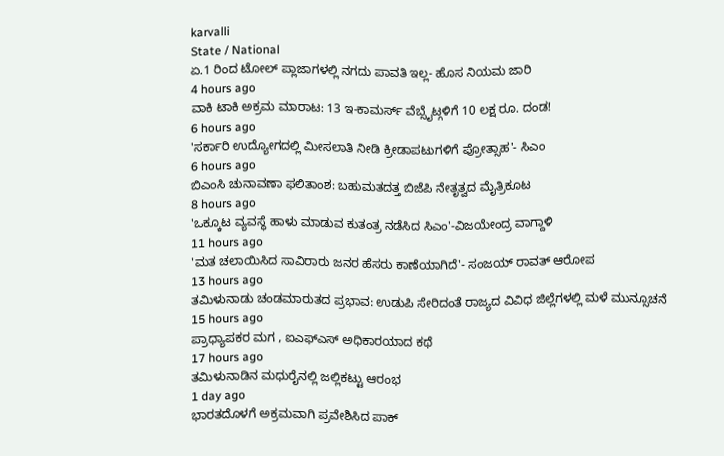karvalli
State / National
ಏ.1 ರಿಂದ ಟೋಲ್ ಪ್ಲಾಜಾಗಳಲ್ಲಿ ನಗದು ಪಾವತಿ ಇಲ್ಲ- ಹೊಸ ನಿಯಮ ಜಾರಿ
4 hours ago
ವಾಕಿ ಟಾಕಿ ಅಕ್ರಮ ಮಾರಾಟ: 13 ಇ-ಕಾಮರ್ಸ್ ವೆಬ್ಸೈಟ್ಗಳಿಗೆ 10 ಲಕ್ಷ ರೂ. ದಂಡ!
6 hours ago
'ಸರ್ಕಾರಿ ಉದ್ಯೋಗದಲ್ಲಿ ಮೀಸಲಾತಿ ನೀಡಿ ಕ್ರೀಡಾಪಟುಗಳಿಗೆ ಪ್ರೋತ್ಸಾಹ'- ಸಿಎಂ
6 hours ago
ಬಿಎಂಸಿ ಚುನಾವಣಾ ಫಲಿತಾಂಶ: ಬಹುಮತದತ್ತ ಬಿಜೆಪಿ ನೇತೃತ್ವದ ಮೈತ್ರಿಕೂಟ
8 hours ago
'ಒಕ್ಕೂಟ ವ್ಯವಸ್ಥೆ ಹಾಳು ಮಾಡುವ ಕುತಂತ್ರ ನಡೆಸಿದ ಸಿಎಂ'-ವಿಜಯೇಂದ್ರ ವಾಗ್ದಾಳಿ
11 hours ago
'ಮತ ಚಲಾಯಿಸಿದ ಸಾವಿರಾರು ಜನರ ಹೆಸರು ಕಾಣೆಯಾಗಿದೆ'- ಸಂಜಯ್ ರಾವತ್ ಆರೋಪ
13 hours ago
ತಮಿಳುನಾಡು ಚಂಡಮಾರುತದ ಪ್ರಭಾವ: ಉಡುಪಿ ಸೇರಿದಂತೆ ರಾಜ್ಯದ ವಿವಿಧ ಜಿಲ್ಲೆಗಳಲ್ಲಿ ಮಳೆ ಮುನ್ಸೂಚನೆ
15 hours ago
ಪ್ರಾಧ್ಯಾಪಕರ ಮಗ , ಐಎಫ್ಎಸ್ ಅಧಿಕಾರಯಾದ ಕಥೆ
17 hours ago
ತಮಿಳುನಾಡಿನ ಮಧುರೈನಲ್ಲಿ ಜಲ್ಲಿಕಟ್ಟು ಆರಂಭ
1 day ago
ಭಾರತದೊಳಗೆ ಅಕ್ರಮವಾಗಿ ಪ್ರವೇಶಿಸಿದ ಪಾಕ್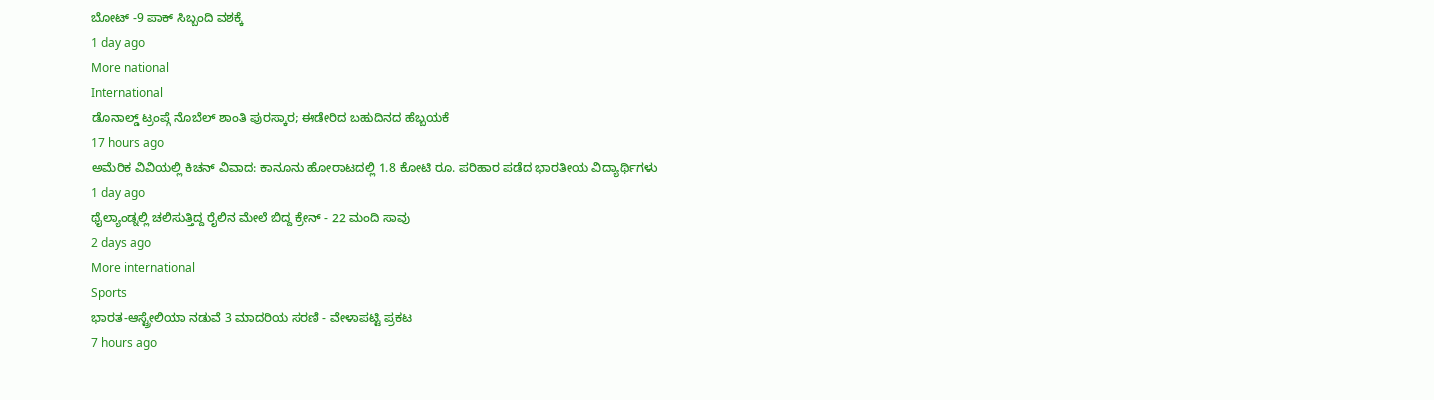ಬೋಟ್ -9 ಪಾಕ್ ಸಿಬ್ಬಂದಿ ವಶಕ್ಕೆ
1 day ago
More national
International
ಡೊನಾಲ್ಡ್ ಟ್ರಂಪ್ಗೆ ನೊಬೆಲ್ ಶಾಂತಿ ಪುರಸ್ಕಾರ; ಈಡೇರಿದ ಬಹುದಿನದ ಹೆಬ್ಬಯಕೆ
17 hours ago
ಅಮೆರಿಕ ವಿವಿಯಲ್ಲಿ ಕಿಚನ್ ವಿವಾದ: ಕಾನೂನು ಹೋರಾಟದಲ್ಲಿ 1.8 ಕೋಟಿ ರೂ. ಪರಿಹಾರ ಪಡೆದ ಭಾರತೀಯ ವಿದ್ಯಾರ್ಥಿಗಳು
1 day ago
ಥೈಲ್ಯಾಂಡ್ನಲ್ಲಿ ಚಲಿಸುತ್ತಿದ್ದ ರೈಲಿನ ಮೇಲೆ ಬಿದ್ದ ಕ್ರೇನ್ - 22 ಮಂದಿ ಸಾವು
2 days ago
More international
Sports
ಭಾರತ-ಆಸ್ಟ್ರೇಲಿಯಾ ನಡುವೆ 3 ಮಾದರಿಯ ಸರಣಿ - ವೇಳಾಪಟ್ಟಿ ಪ್ರಕಟ
7 hours ago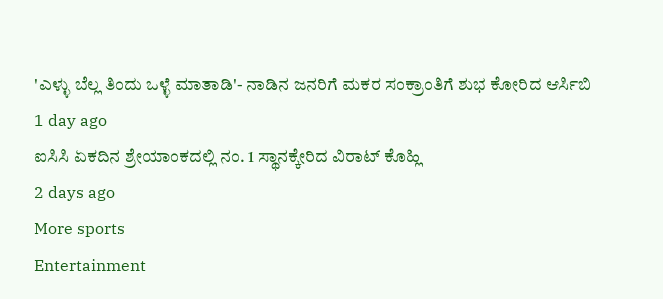'ಎಳ್ಳು ಬೆಲ್ಲ ತಿಂದು ಒಳ್ಳೆ ಮಾತಾಡಿ'- ನಾಡಿನ ಜನರಿಗೆ ಮಕರ ಸಂಕ್ರಾಂತಿಗೆ ಶುಭ ಕೋರಿದ ಆರ್ಸಿಬಿ
1 day ago
ಐಸಿಸಿ ಏಕದಿನ ಶ್ರೇಯಾಂಕದಲ್ಲಿ ನಂ. 1 ಸ್ಥಾನಕ್ಕೇರಿದ ವಿರಾಟ್ ಕೊಹ್ಲಿ
2 days ago
More sports
Entertainment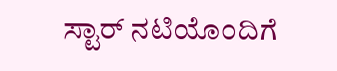ಸ್ಟಾರ್ ನಟಿಯೊಂದಿಗೆ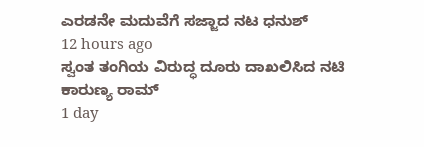ಎರಡನೇ ಮದುವೆಗೆ ಸಜ್ಜಾದ ನಟ ಧನುಶ್
12 hours ago
ಸ್ವಂತ ತಂಗಿಯ ವಿರುದ್ಧ ದೂರು ದಾಖಲಿಸಿದ ನಟಿ ಕಾರುಣ್ಯ ರಾಮ್
1 day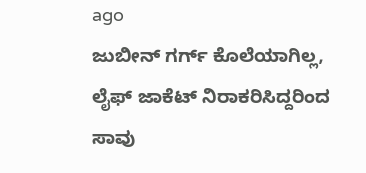ago
ಜುಬೀನ್ ಗರ್ಗ್ ಕೊಲೆಯಾಗಿಲ್ಲ, ಲೈಫ್ ಜಾಕೆಟ್ ನಿರಾಕರಿಸಿದ್ದರಿಂದ ಸಾವು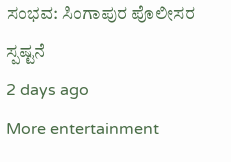ಸಂಭವ: ಸಿಂಗಾಪುರ ಪೊಲೀಸರ ಸ್ಪಷ್ಟನೆ
2 days ago
More entertainment